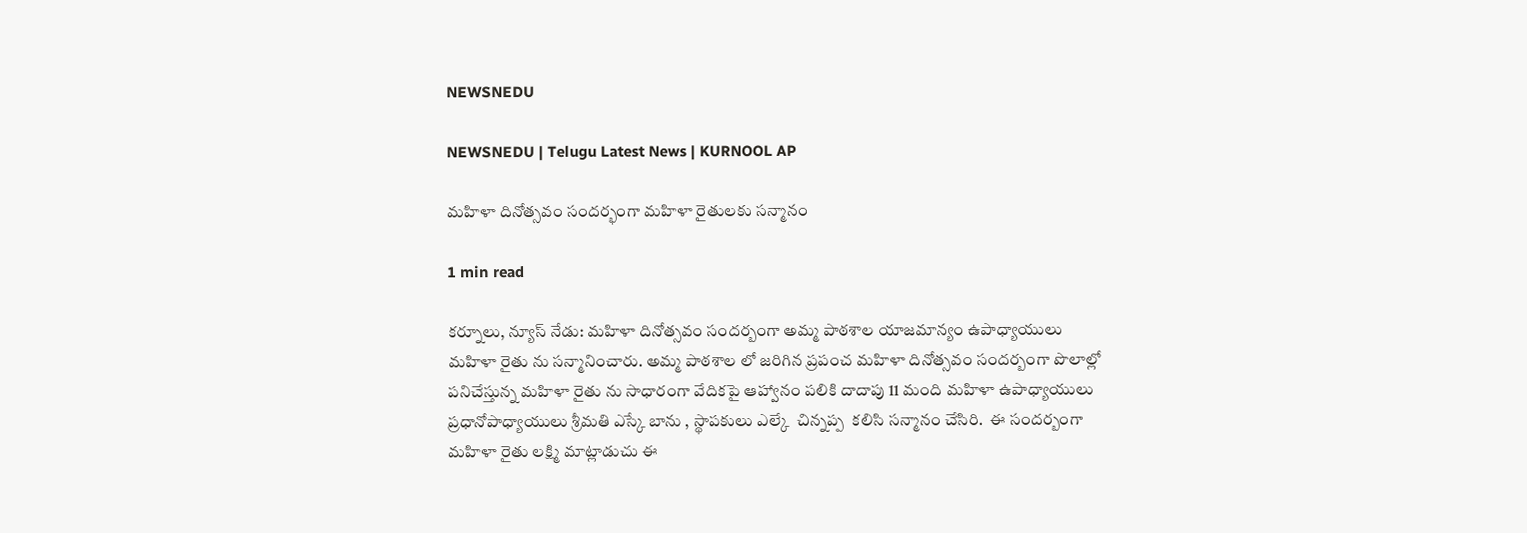NEWSNEDU

NEWSNEDU | Telugu Latest News | KURNOOL AP

మహిళా దినోత్సవం సందర్భంగా మహిళా రైతులకు సన్మానం

1 min read

కర్నూలు, న్యూస్ నేడు: మహిళా దినోత్సవం సందర్బంగా అమ్మ పాఠశాల యాజమాన్యం ఉపాధ్యాయులు మహిళా రైతు ను సన్మానించారు. అమ్మ పాఠశాల లో జరిగిన ప్రపంచ మహిళా దినోత్సవం సందర్బంగా పొలాల్లో పనిచేస్తున్న మహిళా రైతు ను సాధారంగా వేదికపై ఆహ్వానం పలికి దాదాపు 11 మంది మహిళా ఉపాధ్యాయులు ప్రధానోపాధ్యాయులు శ్రీమతి ఎస్కే బాను , స్థాపకులు ఎల్కే  చిన్నప్ప  కలిసి సన్మానం చేసిరి.  ఈ సందర్బంగా మహిళా రైతు లక్ష్మి మాట్లాడుచు ఈ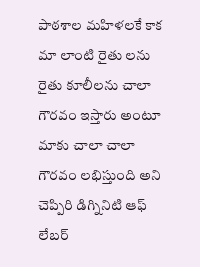పాఠశాల మహిళలకే కాక మా లాంటి రైతు లను రైతు కూలీలను చాలా గౌరవం ఇస్తారు అంటూ మాకు చాలా చాలా గౌరవం లభిస్తుంది అని చెప్పిరి డిగ్నినిటి ఆఫ్ లేబర్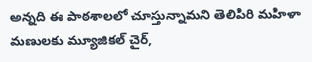అన్నది ఈ పాఠశాలలో చూస్తున్నామని తెలిపిరి మహిళా మణులకు మ్యూజికల్ చైర్,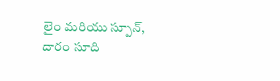లైం మరియు స్పూన్, దారం సూది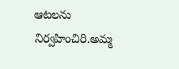ఆటలను నిర్వహించిరి.అమ్మ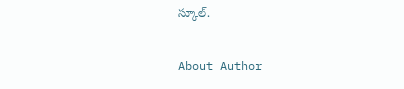స్కూల్.

About Author